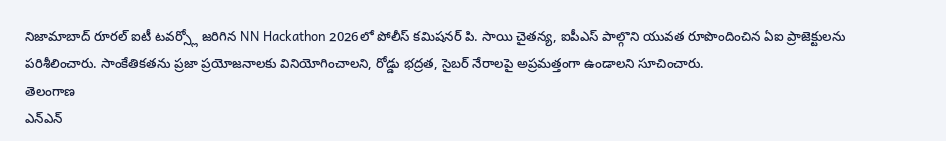నిజామాబాద్ రూరల్ ఐటీ టవర్స్లో జరిగిన NN Hackathon 2026లో పోలీస్ కమిషనర్ పి. సాయి చైతన్య, ఐపీఎస్ పాల్గొని యువత రూపొందించిన ఏఐ ప్రాజెక్టులను పరిశీలించారు. సాంకేతికతను ప్రజా ప్రయోజనాలకు వినియోగించాలని, రోడ్డు భద్రత, సైబర్ నేరాలపై అప్రమత్తంగా ఉండాలని సూచించారు.
తెలంగాణ
ఎన్ఎన్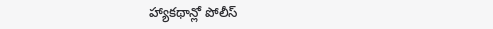హ్యాకథాన్లో పోలీస్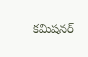కమిషనర్